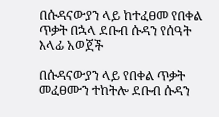በሱዳናውያን ላይ ከተፈፀመ የበቀል ጥቃት በኋላ ደቡብ ሱዳን የሰዓት እላፊ አወጀች

በሱዳናውያን ላይ የበቀል ጥቃት መፈፀሙን ተከትሎ ደቡብ ሱዳን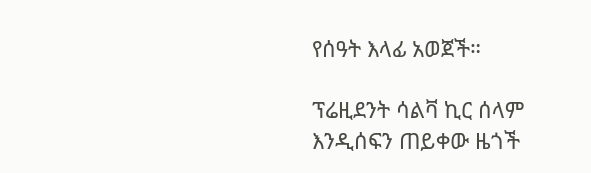የሰዓት እላፊ አወጀች።

ፕሬዚደንት ሳልቫ ኪር ሰላም እንዲሰፍን ጠይቀው ዜጎች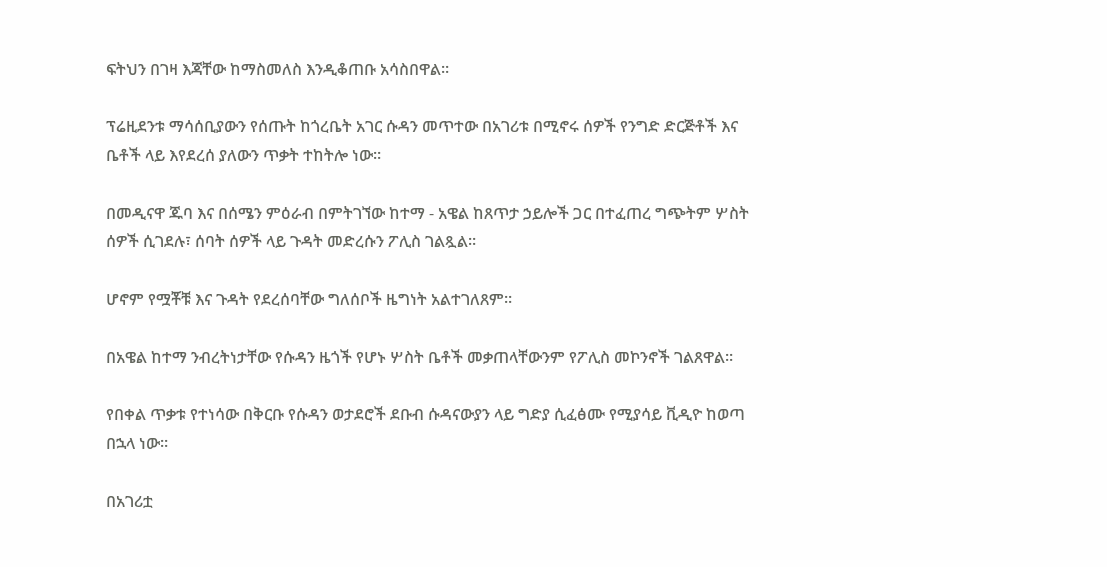ፍትህን በገዛ እጃቸው ከማስመለስ እንዲቆጠቡ አሳስበዋል።

ፕሬዚደንቱ ማሳሰቢያውን የሰጡት ከጎረቤት አገር ሱዳን መጥተው በአገሪቱ በሚኖሩ ሰዎች የንግድ ድርጅቶች እና ቤቶች ላይ እየደረሰ ያለውን ጥቃት ተከትሎ ነው።

በመዲናዋ ጁባ እና በሰሜን ምዕራብ በምትገኘው ከተማ - አዌል ከጸጥታ ኃይሎች ጋር በተፈጠረ ግጭትም ሦስት ሰዎች ሲገደሉ፣ ሰባት ሰዎች ላይ ጉዳት መድረሱን ፖሊስ ገልጿል።

ሆኖም የሟቾቹ እና ጉዳት የደረሰባቸው ግለሰቦች ዜግነት አልተገለጸም።

በአዌል ከተማ ንብረትነታቸው የሱዳን ዜጎች የሆኑ ሦስት ቤቶች መቃጠላቸውንም የፖሊስ መኮንኖች ገልጸዋል።

የበቀል ጥቃቱ የተነሳው በቅርቡ የሱዳን ወታደሮች ደቡብ ሱዳናውያን ላይ ግድያ ሲፈፅሙ የሚያሳይ ቪዲዮ ከወጣ በኋላ ነው።

በአገሪቷ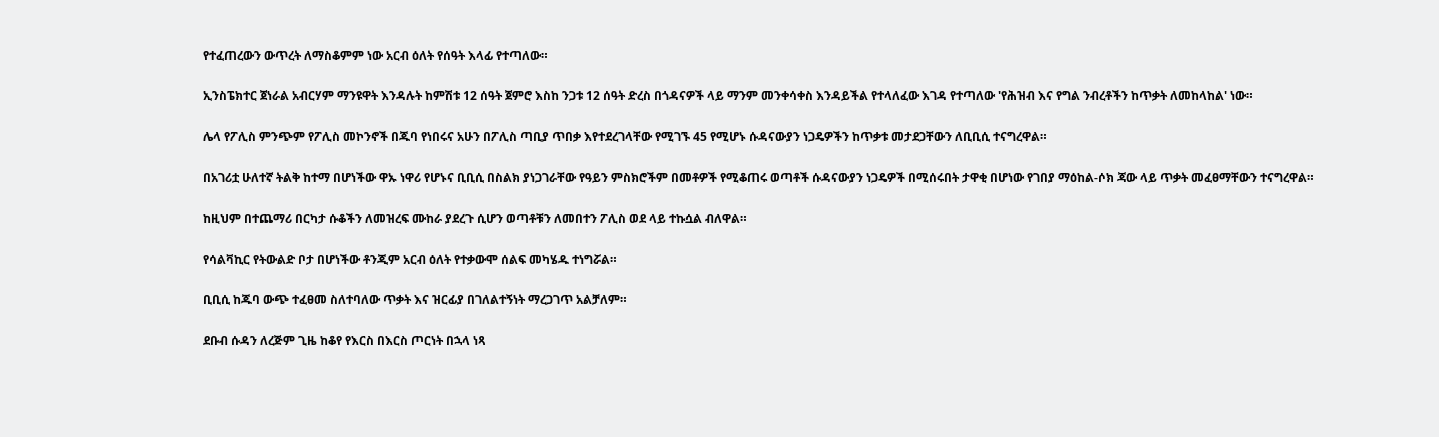የተፈጠረውን ውጥረት ለማስቆምም ነው አርብ ዕለት የሰዓት እላፊ የተጣለው።

ኢንስፔክተር ጀነራል አብርሃም ማንዩዋት እንዳሉት ከምሽቱ 12 ሰዓት ጀምሮ እስከ ንጋቱ 12 ሰዓት ድረስ በጎዳናዎች ላይ ማንም መንቀሳቀስ እንዳይችል የተላለፈው እገዳ የተጣለው 'የሕዝብ እና የግል ንብረቶችን ከጥቃት ለመከላከል' ነው።

ሌላ የፖሊስ ምንጭም የፖሊስ መኮንኖች በጁባ የነበሩና አሁን በፖሊስ ጣቢያ ጥበቃ እየተደረገላቸው የሚገኙ 45 የሚሆኑ ሱዳናውያን ነጋዴዎችን ከጥቃቱ መታደጋቸውን ለቢቢሲ ተናግረዋል።

በአገሪቷ ሁለተኛ ትልቅ ከተማ በሆነችው ዋኡ ነዋሪ የሆኑና ቢቢሲ በስልክ ያነጋገራቸው የዓይን ምስክሮችም በመቶዎች የሚቆጠሩ ወጣቶች ሱዳናውያን ነጋዴዎች በሚሰሩበት ታዋቂ በሆነው የገበያ ማዕከል-ሶክ ጃው ላይ ጥቃት መፈፀማቸውን ተናግረዋል።

ከዚህም በተጨማሪ በርካታ ሱቆችን ለመዝረፍ ሙከራ ያደረጉ ሲሆን ወጣቶቹን ለመበተን ፖሊስ ወደ ላይ ተኩሷል ብለዋል።

የሳልቫኪር የትውልድ ቦታ በሆነችው ቶንጂም አርብ ዕለት የተቃውሞ ሰልፍ መካሄዱ ተነግሯል።

ቢቢሲ ከጁባ ውጭ ተፈፀመ ስለተባለው ጥቃት እና ዝርፊያ በገለልተኝነት ማረጋገጥ አልቻለም።

ደቡብ ሱዳን ለረጅም ጊዜ ከቆየ የእርስ በእርስ ጦርነት በኋላ ነጻ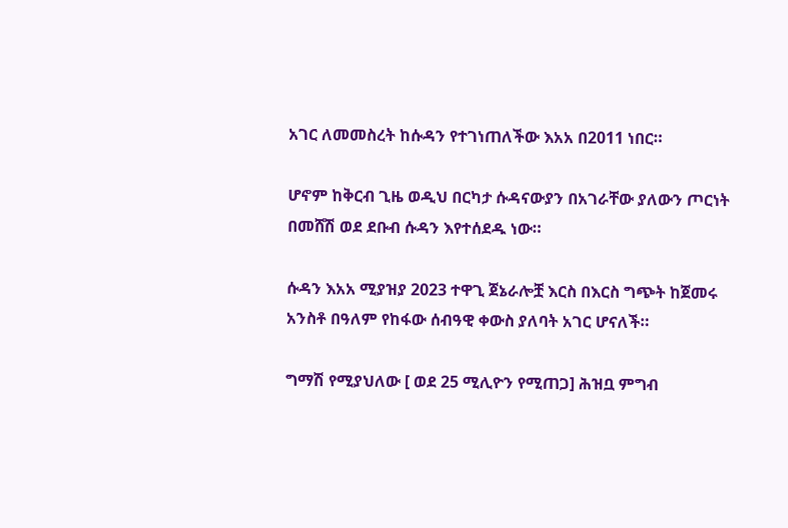አገር ለመመስረት ከሱዳን የተገነጠለችው እአአ በ2011 ነበር።

ሆኖም ከቅርብ ጊዜ ወዲህ በርካታ ሱዳናውያን በአገራቸው ያለውን ጦርነት በመሸሽ ወደ ደቡብ ሱዳን እየተሰደዱ ነው።

ሱዳን እአአ ሚያዝያ 2023 ተዋጊ ጀኔራሎቿ እርስ በእርስ ግጭት ከጀመሩ አንስቶ በዓለም የከፋው ሰብዓዊ ቀውስ ያለባት አገር ሆናለች።

ግማሽ የሚያህለው [ ወደ 25 ሚሊዮን የሚጠጋ] ሕዝቧ ምግብ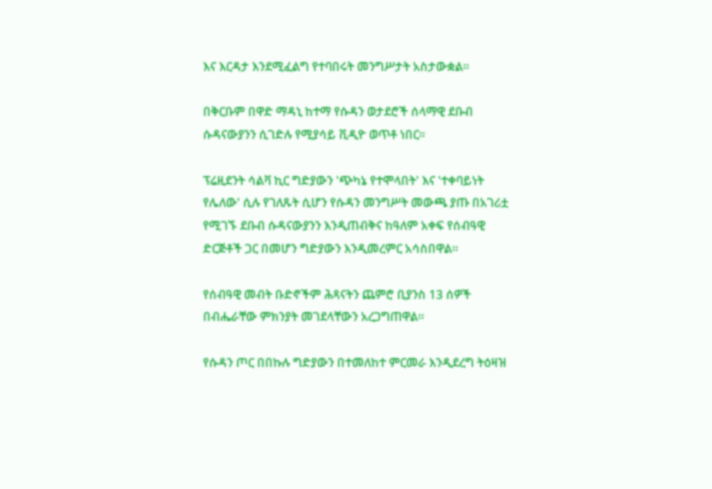እና እርዳታ እንደሚፈልግ የተባበሩት መንግሥታት አስታውቋል።

በቅርቡም በዋድ ማዳኒ ከተማ የሱዳን ወታደሮች ሰላማዊ ደቡብ ሱዳናውያንን ሲገድሉ የሚያሳይ ቪዲዮ ወጥቶ ነበር።

ፕሬዚደንት ሳልቫ ኪር ግድያውን 'ጭካኔ የተሞላበት' እና 'ተቀባይነት የሌለው' ሲሉ የገለጹት ሲሆን የሱዳን መንግሥት መውጫ ያጡ በአገሪቷ የሚገኙ ደቡብ ሱዳናውያንን እንዲጠብቅና ከዓለም አቀፍ የሰብዓዊ ድርጅቶች ጋር በመሆን ግድያውን እንዲመረምር አሳስበዋል።

የሰብዓዊ መብት ቡድኖችም ሕጻናትን ጨምሮ ቢያንስ 13 ሰዎች በብሔራቸው ምክንያት መገደላቸውን አረጋግጠዋል።

የሱዳን ጦር በበኩሉ ግድያውን በተመለከተ ምርመራ እንዲደረግ ትዕዛዝ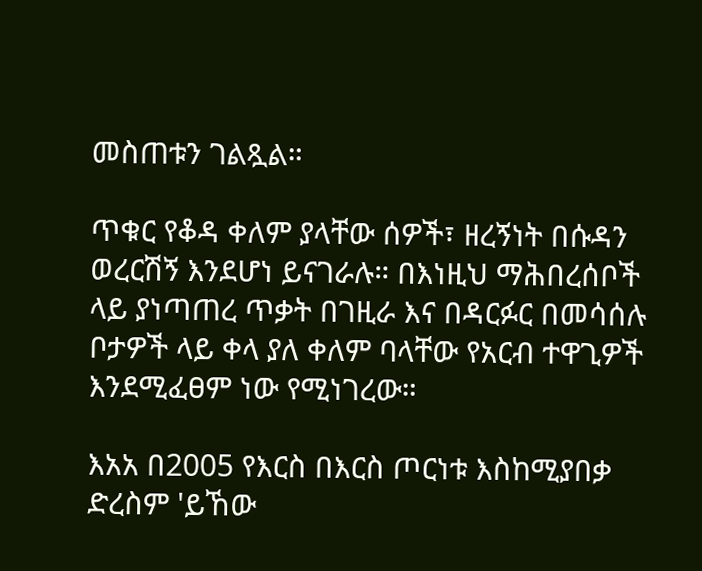መስጠቱን ገልጿል።

ጥቁር የቆዳ ቀለም ያላቸው ሰዎች፣ ዘረኝነት በሱዳን ወረርሽኝ እንደሆነ ይናገራሉ። በእነዚህ ማሕበረሰቦች ላይ ያነጣጠረ ጥቃት በገዚራ እና በዳርፉር በመሳሰሉ ቦታዎች ላይ ቀላ ያለ ቀለም ባላቸው የአርብ ተዋጊዎች እንደሚፈፀም ነው የሚነገረው።

እአአ በ2005 የእርስ በእርስ ጦርነቱ እስከሚያበቃ ድረስም 'ይኸው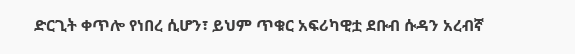ድርጊት ቀጥሎ የነበረ ሲሆን፣ ይህም ጥቁር አፍሪካዊቷ ደቡብ ሱዳን አረብኛ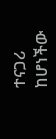ተናጋሪ ከሆነችው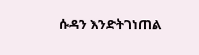ሱዳን እንድትገነጠል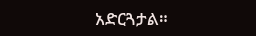አድርጓታል።